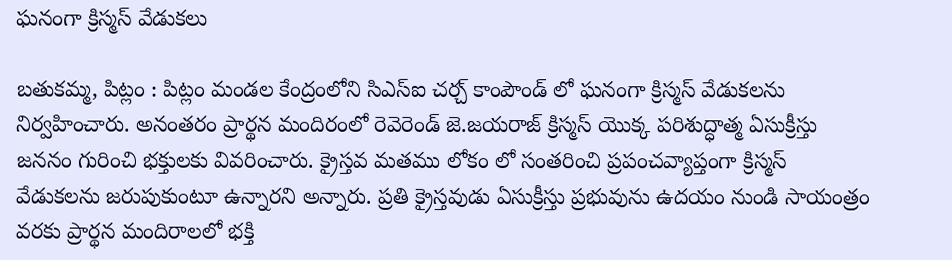ఘనంగా క్రిస్మస్ వేడుకలు

బతుకమ్మ, పిట్లం : పిట్లం మండల కేంద్రంలోని సిఎస్ఐ చర్చ్ కాంపౌండ్ లో ఘనంగా క్రిస్మస్ వేడుకలను  నిర్వహించారు. అనంతరం ప్రార్థన మందిరంలో రెవెరెండ్ జె.జయరాజ్ క్రిస్మస్ యొక్క పరిశుద్ధాత్మ ఏసుక్రీస్తు జననం గురించి భక్తులకు వివరించారు. క్రైస్తవ మతము లోకం లో సంతరించి ప్రపంచవ్యాప్తంగా క్రిస్మస్ వేడుకలను జరుపుకుంటూ ఉన్నారని అన్నారు. ప్రతి క్రైస్తవుడు ఏసుక్రీస్తు ప్రభువును ఉదయం నుండి సాయంత్రం వరకు ప్రార్థన మందిరాలలో భక్తి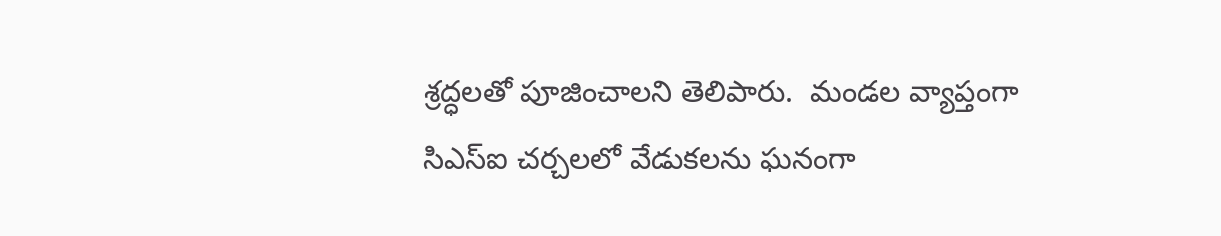శ్రద్ధలతో పూజించాలని తెలిపారు.  మండల వ్యాప్తంగా సిఎస్ఐ చర్చలలో వేడుకలను ఘనంగా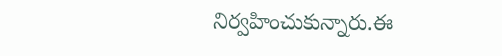నిర్వహించుకున్నారు.ఈ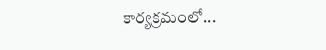కార్యక్రమంలో...